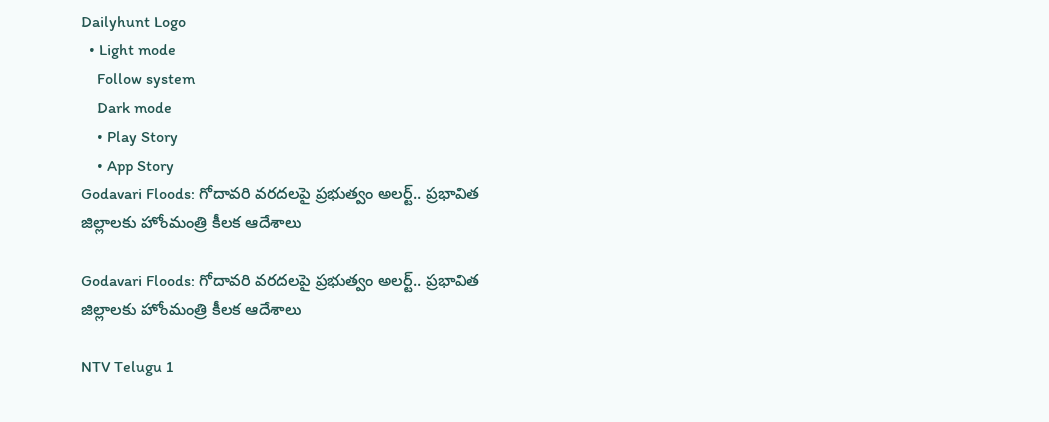Dailyhunt Logo
  • Light mode
    Follow system
    Dark mode
    • Play Story
    • App Story
Godavari Floods: గోదావరి వరదలపై ప్రభుత్వం అలర్ట్.. ప్రభావిత జిల్లాలకు హోంమంత్రి కీలక ఆదేశాలు

Godavari Floods: గోదావరి వరదలపై ప్రభుత్వం అలర్ట్.. ప్రభావిత జిల్లాలకు హోంమంత్రి కీలక ఆదేశాలు

NTV Telugu 1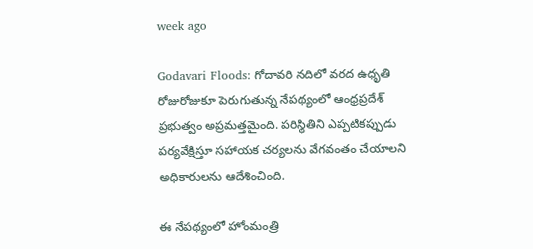week ago

Godavari Floods: గోదావరి నదిలో వరద ఉధృతి రోజురోజుకూ పెరుగుతున్న నేపథ్యంలో ఆంధ్రప్రదేశ్ ప్రభుత్వం అప్రమత్తమైంది. పరిస్థితిని ఎప్పటికప్పుడు పర్యవేక్షిస్తూ సహాయక చర్యలను వేగవంతం చేయాలని అధికారులను ఆదేశించింది.

ఈ నేపథ్యంలో హోంమంత్రి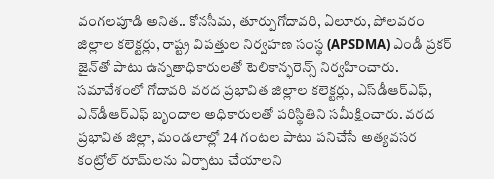వంగలపూడి అనిత.. కోనసీమ, తూర్పుగోదావరి, ఏలూరు, పోలవరం జిల్లాల కలెక్టర్లు, రాష్ట్ర విపత్తుల నిర్వహణ సంస్థ (APSDMA) ఎండీ ప్రకర్ జైన్‌తో పాటు ఉన్నతాధికారులతో టెలికాన్ఫరెన్స్ నిర్వహించారు. సమావేశంలో గోదావరి వరద ప్రభావిత జిల్లాల కలెక్టర్లు, ఎస్‌డీఆర్‌ఎఫ్, ఎన్‌డీఆర్‌ఎఫ్ బృందాల అధికారులతో పరిస్థితిని సమీక్షించారు. వరద ప్రభావిత జిల్లా, మండలాల్లో 24 గంటల పాటు పనిచేసే అత్యవసర కంట్రోల్ రూమ్‌లను ఏర్పాటు చేయాలని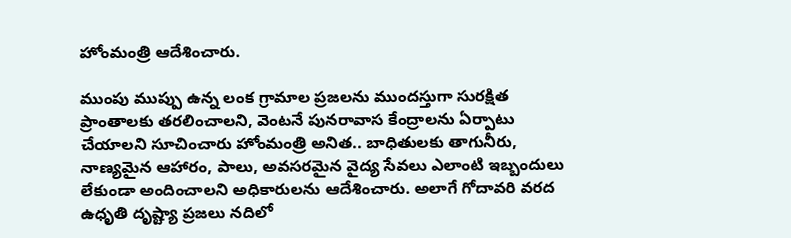హోంమంత్రి ఆదేశించారు.

ముంపు ముప్పు ఉన్న లంక గ్రామాల ప్రజలను ముందస్తుగా సురక్షిత ప్రాంతాలకు తరలించాలని, వెంటనే పునరావాస కేంద్రాలను ఏర్పాటు చేయాలని సూచించారు హోంమంత్రి అనిత.. బాధితులకు తాగునీరు, నాణ్యమైన ఆహారం, పాలు, అవసరమైన వైద్య సేవలు ఎలాంటి ఇబ్బందులు లేకుండా అందించాలని అధికారులను ఆదేశించారు. అలాగే గోదావరి వరద ఉధృతి దృష్ట్యా ప్రజలు నదిలో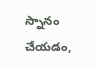స్నానం చేయడం,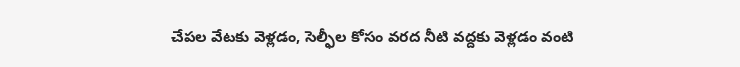చేపల వేటకు వెళ్లడం, సెల్ఫీల కోసం వరద నీటి వద్దకు వెళ్లడం వంటి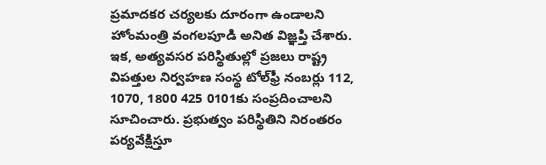ప్రమాదకర చర్యలకు దూరంగా ఉండాలని హోంమంత్రి వంగలపూడి అనిత విజ్ఞప్తి చేశారు. ఇక, అత్యవసర పరిస్థితుల్లో ప్రజలు రాష్ట్ర విపత్తుల నిర్వహణ సంస్థ టోల్‌ఫ్రీ నంబర్లు 112, 1070, 1800 425 0101కు సంప్రదించాలని సూచించారు. ప్రభుత్వం పరిస్థితిని నిరంతరం పర్యవేక్షిస్తూ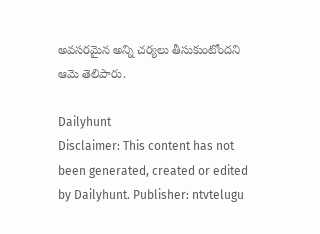అవసరమైన అన్ని చర్యలు తీసుకుంటోందని ఆమె తెలిపారు.

Dailyhunt
Disclaimer: This content has not been generated, created or edited by Dailyhunt. Publisher: ntvtelugu